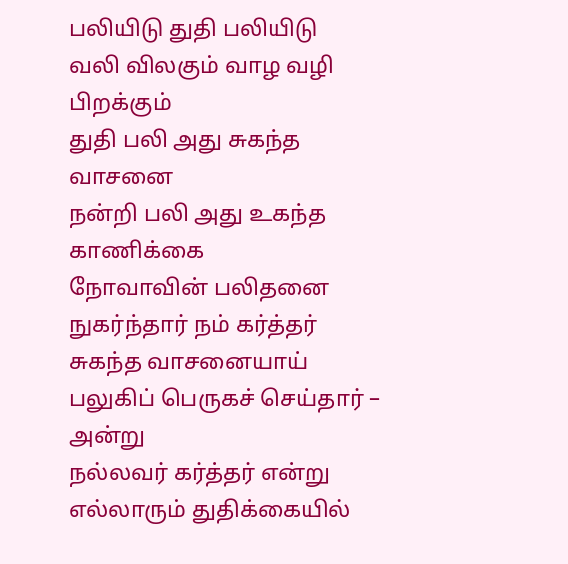பலியிடு துதி பலியிடு
வலி விலகும் வாழ வழி பிறக்கும்
துதி பலி அது சுகந்த வாசனை
நன்றி பலி அது உகந்த காணிக்கை
நோவாவின் பலிதனை நுகர்ந்தார் நம் கர்த்தர்
சுகந்த வாசனையாய்
பலுகிப் பெருகச் செய்தார் – அன்று
நல்லவர் கர்த்தர் என்று எல்லாரும் துதிக்கையில்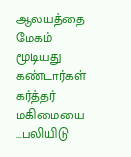ஆலயத்தை மேகம் மூடியது
கண்டார்கள் கர்த்தர் மகிமையை
…பலியிடு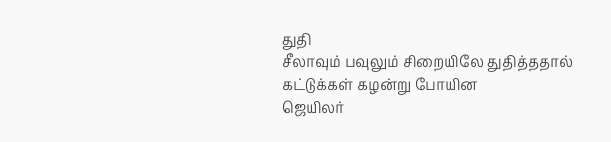துதி
சீலாவும் பவுலும் சிறையிலே துதித்ததால்
கட்டுக்கள் கழன்று போயின
ஜெயிலர்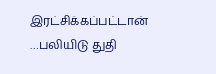இரட்சிக்கப்பட்டான்
…பலியிடு துதி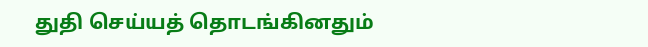துதி செய்யத் தொடங்கினதும்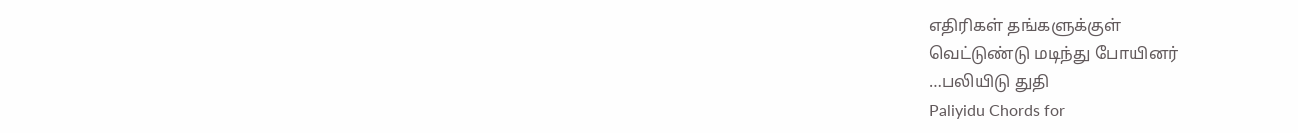எதிரிகள் தங்களுக்குள்
வெட்டுண்டு மடிந்து போயினர்
…பலியிடு துதி
Paliyidu Chords for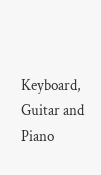Keyboard, Guitar and Piano